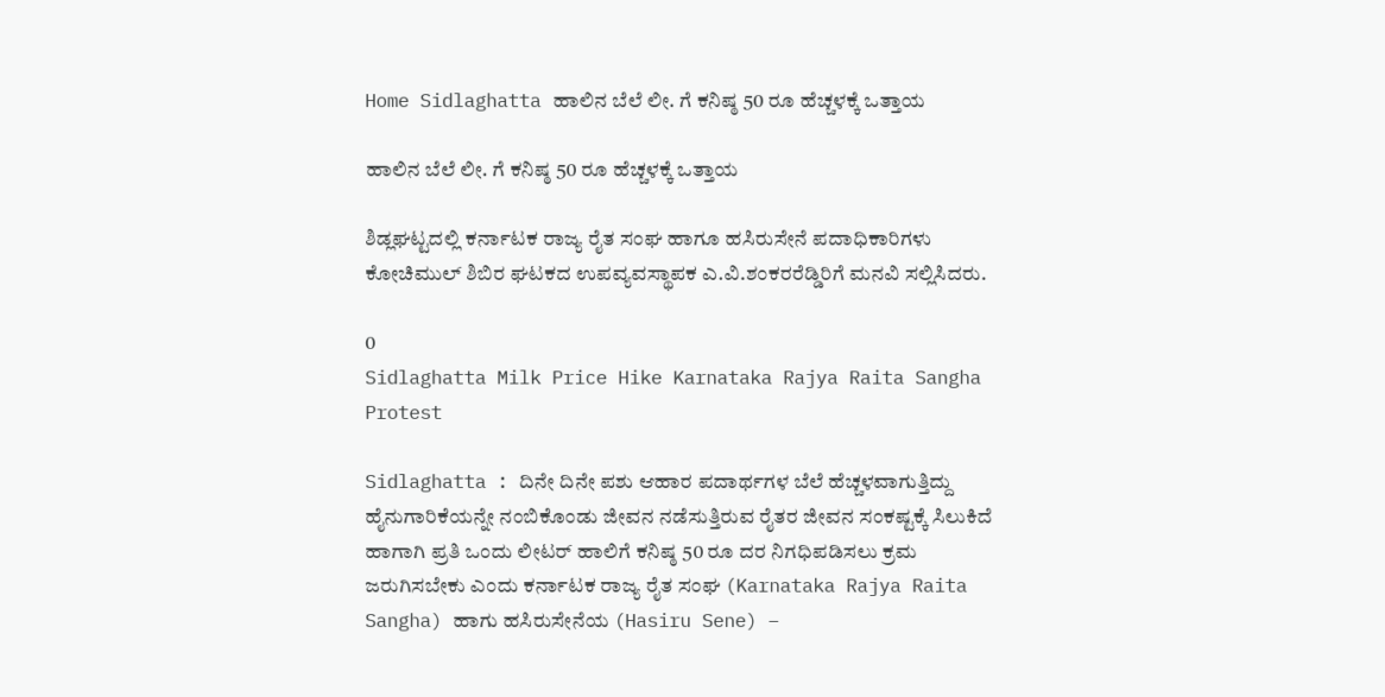Home Sidlaghatta ಹಾಲಿನ ಬೆಲೆ ಲೀ. ಗೆ ಕನಿಷ್ಠ 50 ರೂ ಹೆಚ್ಚಳಕ್ಕೆ ಒತ್ತಾಯ

ಹಾಲಿನ ಬೆಲೆ ಲೀ. ಗೆ ಕನಿಷ್ಠ 50 ರೂ ಹೆಚ್ಚಳಕ್ಕೆ ಒತ್ತಾಯ

ಶಿಡ್ಲಘಟ್ಟದಲ್ಲಿ ಕರ್ನಾಟಕ ರಾಜ್ಯ ರೈತ ಸಂಘ ಹಾಗೂ ಹಸಿರುಸೇನೆ ಪದಾಧಿಕಾರಿಗಳು ಕೋಚಿಮುಲ್ ಶಿಬಿರ ಘಟಕದ ಉಪವ್ಯವಸ್ಥಾಪಕ ಎ.ವಿ.ಶಂಕರರೆಡ್ಡಿರಿಗೆ ಮನವಿ ಸಲ್ಲಿಸಿದರು.

0
Sidlaghatta Milk Price Hike Karnataka Rajya Raita Sangha Protest

Sidlaghatta : ದಿನೇ ದಿನೇ ಪಶು ಆಹಾರ ಪದಾರ್ಥಗಳ ಬೆಲೆ ಹೆಚ್ಚಳವಾಗುತ್ತಿದ್ದು ಹೈನುಗಾರಿಕೆಯನ್ನೇ ನಂಬಿಕೊಂಡು ಜೀವನ ನಡೆಸುತ್ತಿರುವ ರೈತರ ಜೀವನ ಸಂಕಷ್ಟಕ್ಕೆ ಸಿಲುಕಿದೆ ಹಾಗಾಗಿ ಪ್ರತಿ ಒಂದು ಲೀಟರ್ ಹಾಲಿಗೆ ಕನಿಷ್ಠ 50 ರೂ ದರ ನಿಗಧಿಪಡಿಸಲು ಕ್ರಮ ಜರುಗಿಸಬೇಕು ಎಂದು ಕರ್ನಾಟಕ ರಾಜ್ಯ ರೈತ ಸಂಘ (Karnataka Rajya Raita Sangha) ಹಾಗು ಹಸಿರುಸೇನೆಯ (Hasiru Sene) –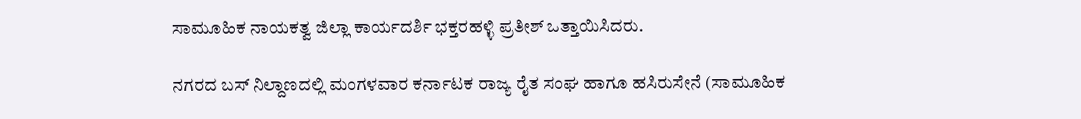ಸಾಮೂಹಿಕ ನಾಯಕತ್ವ ಜಿಲ್ಲಾ ಕಾರ್ಯದರ್ಶಿ ಭಕ್ತರಹಳ್ಳಿ ಪ್ರತೀಶ್ ಒತ್ತಾಯಿಸಿದರು.

ನಗರದ ಬಸ್ ನಿಲ್ದಾಣದಲ್ಲಿ ಮಂಗಳವಾರ ಕರ್ನಾಟಕ ರಾಜ್ಯ ರೈತ ಸಂಘ ಹಾಗೂ ಹಸಿರುಸೇನೆ (ಸಾಮೂಹಿಕ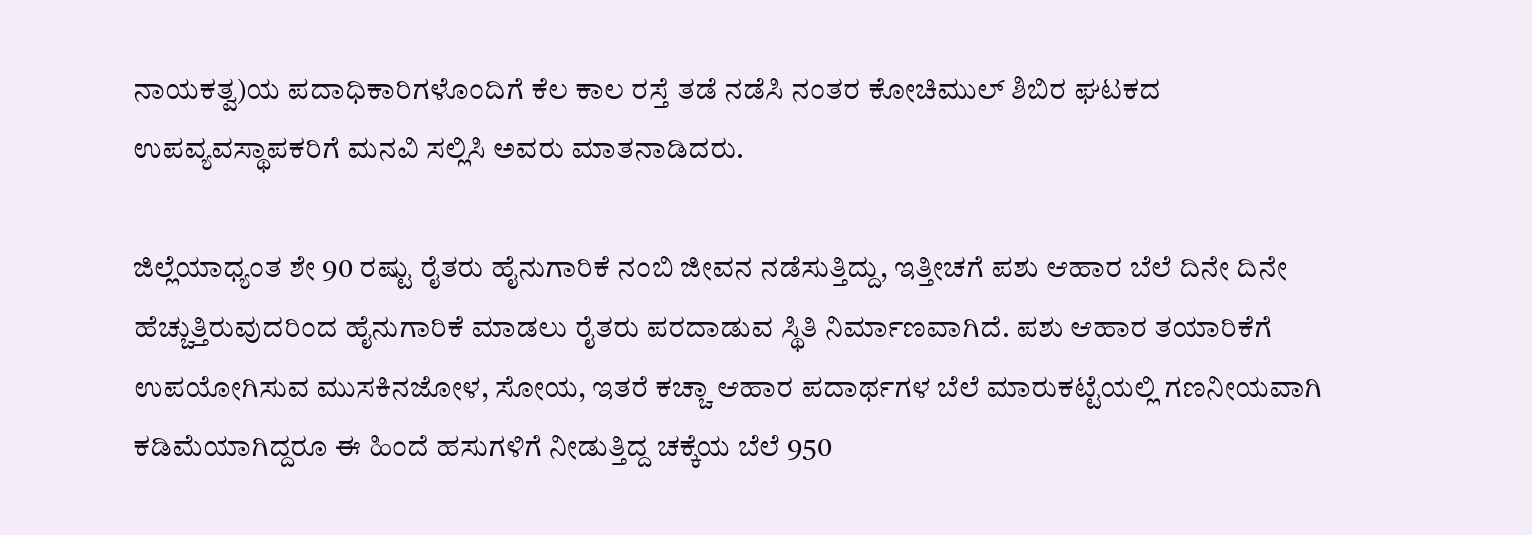ನಾಯಕತ್ವ)ಯ ಪದಾಧಿಕಾರಿಗಳೊಂದಿಗೆ ಕೆಲ ಕಾಲ ರಸ್ತೆ ತಡೆ ನಡೆಸಿ ನಂತರ ಕೋಚಿಮುಲ್ ಶಿಬಿರ ಘಟಕದ ಉಪವ್ಯವಸ್ಥಾಪಕರಿಗೆ ಮನವಿ ಸಲ್ಲಿಸಿ ಅವರು ಮಾತನಾಡಿದರು.

ಜಿಲ್ಲೆಯಾಧ್ಯಂತ ಶೇ 90 ರಷ್ಟು ರೈತರು ಹೈನುಗಾರಿಕೆ ನಂಬಿ ಜೀವನ ನಡೆಸುತ್ತಿದ್ದು, ಇತ್ತೀಚಗೆ ಪಶು ಆಹಾರ ಬೆಲೆ ದಿನೇ ದಿನೇ ಹೆಚ್ಚುತ್ತಿರುವುದರಿಂದ ಹೈನುಗಾರಿಕೆ ಮಾಡಲು ರೈತರು ಪರದಾಡುವ ಸ್ಥಿತಿ ನಿರ್ಮಾಣವಾಗಿದೆ. ಪಶು ಆಹಾರ ತಯಾರಿಕೆಗೆ ಉಪಯೋಗಿಸುವ ಮುಸಕಿನಜೋಳ, ಸೋಯ, ಇತರೆ ಕಚ್ಚಾ ಆಹಾರ ಪದಾರ್ಥಗಳ ಬೆಲೆ ಮಾರುಕಟ್ಟೆಯಲ್ಲಿ ಗಣನೀಯವಾಗಿ ಕಡಿಮೆಯಾಗಿದ್ದರೂ ಈ ಹಿಂದೆ ಹಸುಗಳಿಗೆ ನೀಡುತ್ತಿದ್ದ ಚಕ್ಕೆಯ ಬೆಲೆ 950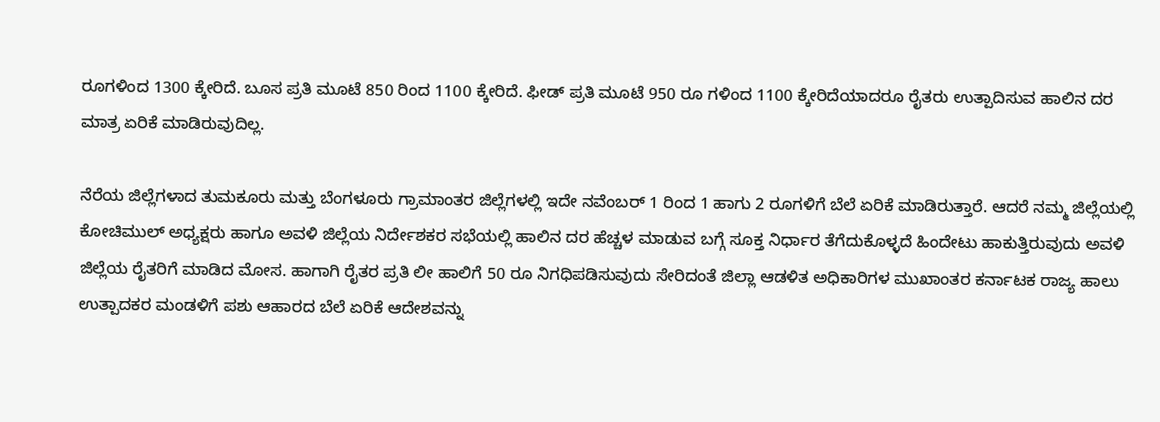ರೂಗಳಿಂದ 1300 ಕ್ಕೇರಿದೆ. ಬೂಸ ಪ್ರತಿ ಮೂಟೆ 850 ರಿಂದ 1100 ಕ್ಕೇರಿದೆ. ಫೀಡ್ ಪ್ರತಿ ಮೂಟೆ 950 ರೂ ಗಳಿಂದ 1100 ಕ್ಕೇರಿದೆಯಾದರೂ ರೈತರು ಉತ್ಪಾದಿಸುವ ಹಾಲಿನ ದರ ಮಾತ್ರ ಏರಿಕೆ ಮಾಡಿರುವುದಿಲ್ಲ.

ನೆರೆಯ ಜಿಲ್ಲೆಗಳಾದ ತುಮಕೂರು ಮತ್ತು ಬೆಂಗಳೂರು ಗ್ರಾಮಾಂತರ ಜಿಲ್ಲೆಗಳಲ್ಲಿ ಇದೇ ನವೆಂಬರ್ 1 ರಿಂದ 1 ಹಾಗು 2 ರೂಗಳಿಗೆ ಬೆಲೆ ಏರಿಕೆ ಮಾಡಿರುತ್ತಾರೆ. ಆದರೆ ನಮ್ಮ ಜಿಲ್ಲೆಯಲ್ಲಿ ಕೋಚಿಮುಲ್ ಅಧ್ಯಕ್ಷರು ಹಾಗೂ ಅವಳಿ ಜಿಲ್ಲೆಯ ನಿರ್ದೇಶಕರ ಸಭೆಯಲ್ಲಿ ಹಾಲಿನ ದರ ಹೆಚ್ಚಳ ಮಾಡುವ ಬಗ್ಗೆ ಸೂಕ್ತ ನಿರ್ಧಾರ ತೆಗೆದುಕೊಳ್ಳದೆ ಹಿಂದೇಟು ಹಾಕುತ್ತಿರುವುದು ಅವಳಿ ಜಿಲ್ಲೆಯ ರೈತರಿಗೆ ಮಾಡಿದ ಮೋಸ. ಹಾಗಾಗಿ ರೈತರ ಪ್ರತಿ ಲೀ ಹಾಲಿಗೆ 50 ರೂ ನಿಗಧಿಪಡಿಸುವುದು ಸೇರಿದಂತೆ ಜಿಲ್ಲಾ ಆಡಳಿತ ಅಧಿಕಾರಿಗಳ ಮುಖಾಂತರ ಕರ್ನಾಟಕ ರಾಜ್ಯ ಹಾಲು ಉತ್ಪಾದಕರ ಮಂಡಳಿಗೆ ಪಶು ಆಹಾರದ ಬೆಲೆ ಏರಿಕೆ ಆದೇಶವನ್ನು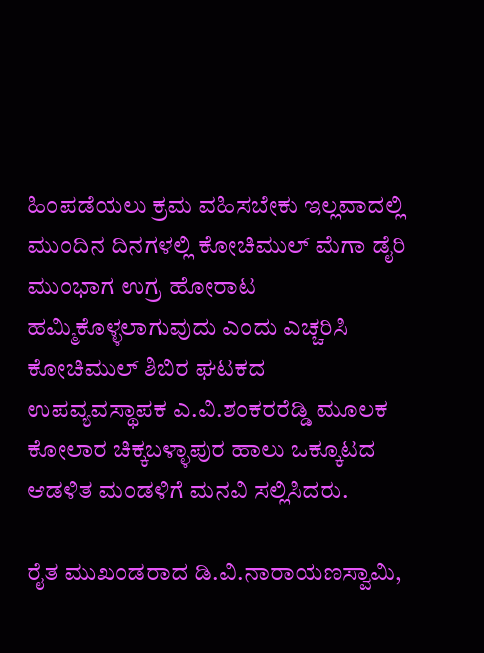ಹಿಂಪಡೆಯಲು ಕ್ರಮ ವಹಿಸಬೇಕು ಇಲ್ಲವಾದಲ್ಲಿ ಮುಂದಿನ ದಿನಗಳಲ್ಲಿ ಕೋಚಿಮುಲ್ ಮೆಗಾ ಡೈರಿ ಮುಂಭಾಗ ಉಗ್ರ ಹೋರಾಟ ಹಮ್ಮಿಕೊಳ್ಳಲಾಗುವುದು ಎಂದು ಎಚ್ಚರಿಸಿ ಕೋಚಿಮುಲ್ ಶಿಬಿರ ಘಟಕದ ಉಪವ್ಯವಸ್ಥಾಪಕ ಎ.ವಿ.ಶಂಕರರೆಡ್ಡಿ ಮೂಲಕ ಕೋಲಾರ ಚಿಕ್ಕಬಳ್ಳಾಪುರ ಹಾಲು ಒಕ್ಕೂಟದ ಆಡಳಿತ ಮಂಡಳಿಗೆ ಮನವಿ ಸಲ್ಲಿಸಿದರು.

ರೈತ ಮುಖಂಡರಾದ ಡಿ.ವಿ.ನಾರಾಯಣಸ್ವಾಮಿ,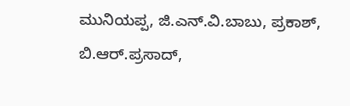ಮುನಿಯಪ್ಪ, ಜಿ.ಎನ್.ವಿ.ಬಾಬು, ಪ್ರಕಾಶ್, ಬಿ.ಆರ್.ಪ್ರಸಾದ್,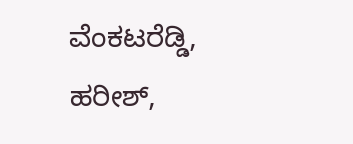ವೆಂಕಟರೆಡ್ಡಿ, ಹರೀಶ್,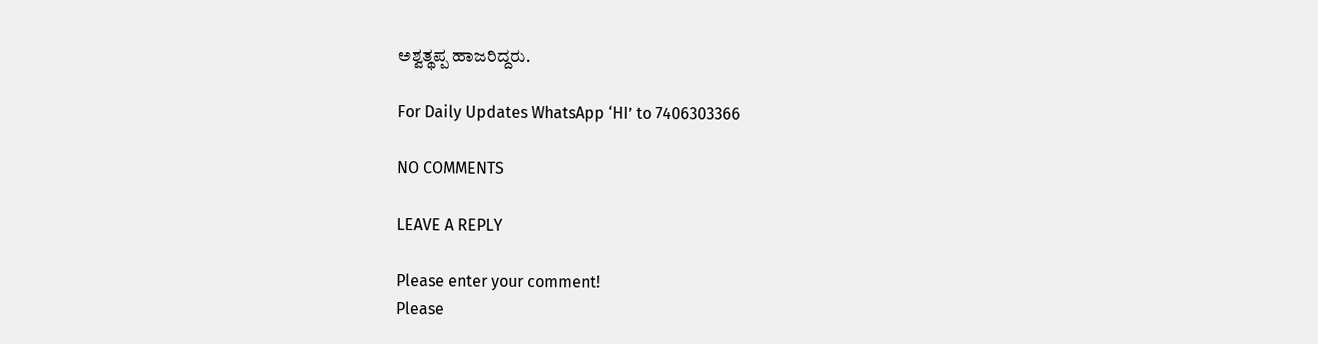ಅಶ್ವತ್ಥಪ್ಪ ಹಾಜರಿದ್ದರು.

For Daily Updates WhatsApp ‘HI’ to 7406303366

NO COMMENTS

LEAVE A REPLY

Please enter your comment!
Please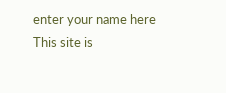enter your name here
This site is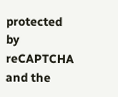protected by reCAPTCHA and the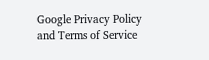Google Privacy Policy and Terms of Service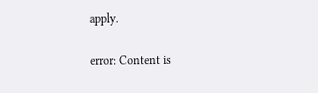apply.

error: Content is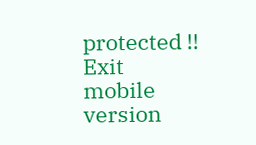protected !!
Exit mobile version